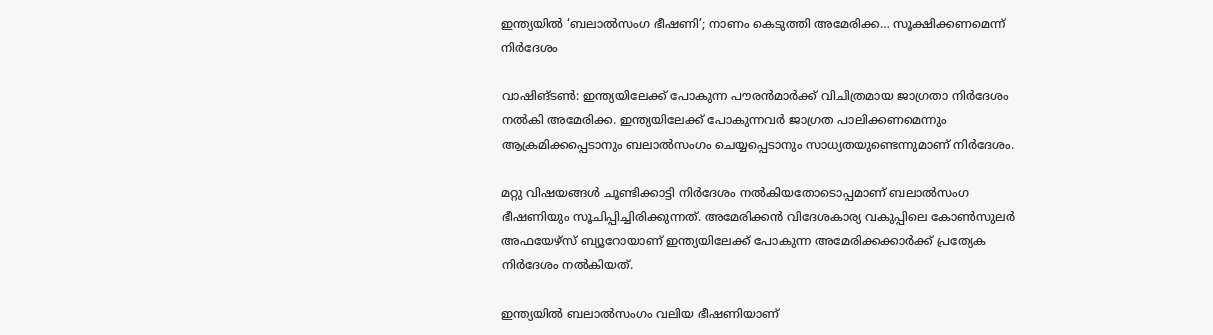ഇന്ത്യയില്‍ ‘ബലാല്‍സംഗ ഭീഷണി’; നാണം കെടുത്തി അമേരിക്ക… സൂക്ഷിക്കണമെന്ന് നിര്‍ദേശം

വാഷിങ്ടണ്‍: ഇന്ത്യയിലേക്ക് പോകുന്ന പൗരന്‍മാര്‍ക്ക് വിചിത്രമായ ജാഗ്രതാ നിര്‍ദേശം നല്‍കി അമേരിക്ക. ഇന്ത്യയിലേക്ക് പോകുന്നവര്‍ ജാഗ്രത പാലിക്കണമെന്നും ആക്രമിക്കപ്പെടാനും ബലാല്‍സംഗം ചെയ്യപ്പെടാനും സാധ്യതയുണ്ടെന്നുമാണ് നിര്‍ദേശം.

മറ്റു വിഷയങ്ങള്‍ ചൂണ്ടിക്കാട്ടി നിര്‍ദേശം നല്‍കിയതോടൊപ്പമാണ് ബലാല്‍സംഗ ഭീഷണിയും സൂചിപ്പിച്ചിരിക്കുന്നത്. അമേരിക്കന്‍ വിദേശകാര്യ വകുപ്പിലെ കോണ്‍സുലര്‍ അഫയേഴ്‌സ് ബ്യൂറോയാണ് ഇന്ത്യയിലേക്ക് പോകുന്ന അമേരിക്കക്കാര്‍ക്ക് പ്രത്യേക നിര്‍ദേശം നല്‍കിയത്.

ഇന്ത്യയില്‍ ബലാല്‍സംഗം വലിയ ഭീഷണിയാണ്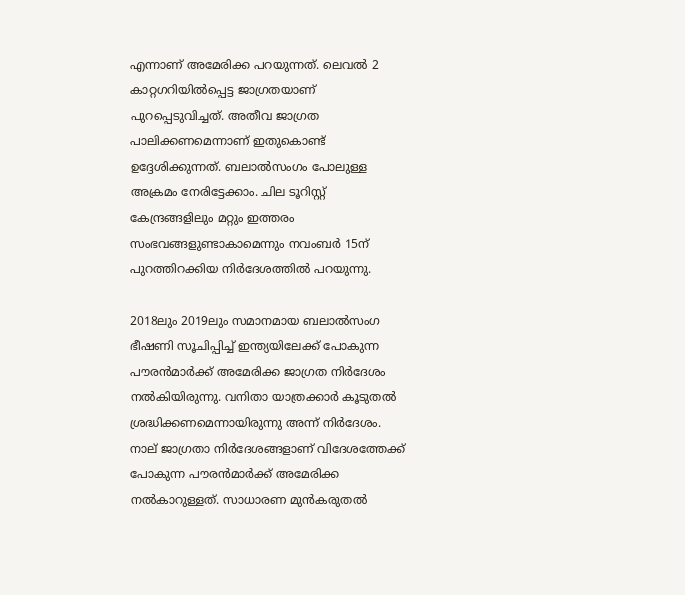എന്നാണ് അമേരിക്ക പറയുന്നത്. ലെവല്‍ 2 കാറ്റഗറിയില്‍പ്പെട്ട ജാഗ്രതയാണ് പുറപ്പെടുവിച്ചത്. അതീവ ജാഗ്രത പാലിക്കണമെന്നാണ് ഇതുകൊണ്ട് ഉദ്ദേശിക്കുന്നത്. ബലാല്‍സംഗം പോലുള്ള അക്രമം നേരിട്ടേക്കാം. ചില ടൂറിസ്റ്റ് കേന്ദ്രങ്ങളിലും മറ്റും ഇത്തരം സംഭവങ്ങളുണ്ടാകാമെന്നും നവംബര്‍ 15ന് പുറത്തിറക്കിയ നിര്‍ദേശത്തില്‍ പറയുന്നു.

2018ലും 2019ലും സമാനമായ ബലാല്‍സംഗ ഭീഷണി സൂചിപ്പിച്ച്‌ ഇന്ത്യയിലേക്ക് പോകുന്ന പൗരന്‍മാര്‍ക്ക് അമേരിക്ക ജാഗ്രത നിര്‍ദേശം നല്‍കിയിരുന്നു. വനിതാ യാത്രക്കാര്‍ കൂടുതല്‍ ശ്രദ്ധിക്കണമെന്നായിരുന്നു അന്ന് നിര്‍ദേശം. നാല് ജാഗ്രതാ നിര്‍ദേശങ്ങളാണ് വിദേശത്തേക്ക് പോകുന്ന പൗരന്‍മാര്‍ക്ക് അമേരിക്ക നല്‍കാറുള്ളത്. സാധാരണ മുന്‍കരുതല്‍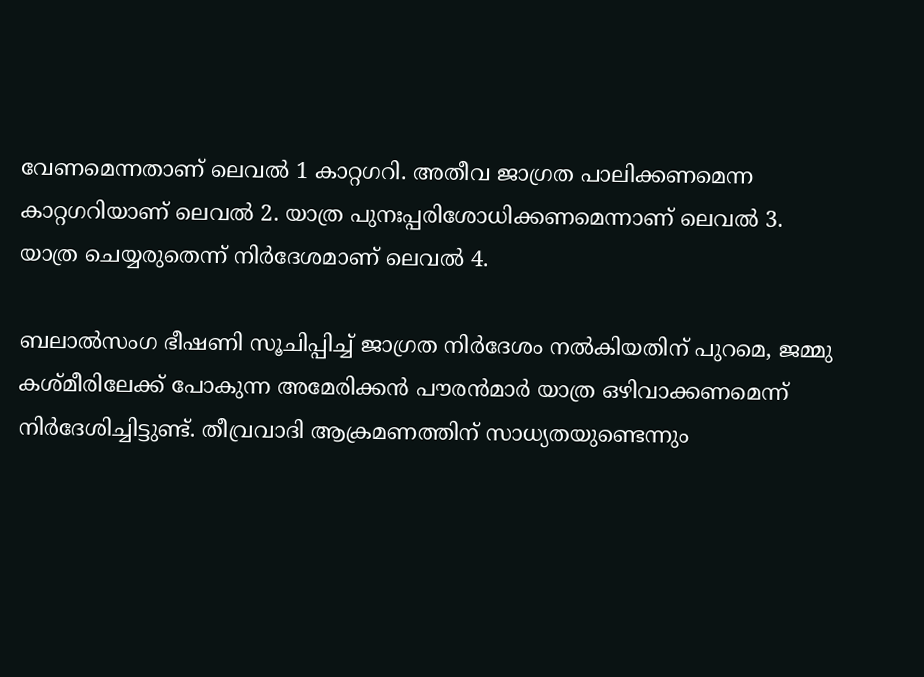വേണമെന്നതാണ് ലെവല്‍ 1 കാറ്റഗറി. അതീവ ജാഗ്രത പാലിക്കണമെന്ന കാറ്റഗറിയാണ് ലെവല്‍ 2. യാത്ര പുനഃപ്പരിശോധിക്കണമെന്നാണ് ലെവല്‍ 3. യാത്ര ചെയ്യരുതെന്ന് നിര്‍ദേശമാണ് ലെവല്‍ 4.

ബലാല്‍സംഗ ഭീഷണി സൂചിപ്പിച്ച്‌ ജാഗ്രത നിര്‍ദേശം നല്‍കിയതിന് പുറമെ, ജമ്മു കശ്മീരിലേക്ക് പോകുന്ന അമേരിക്കന്‍ പൗരന്‍മാര്‍ യാത്ര ഒഴിവാക്കണമെന്ന് നിര്‍ദേശിച്ചിട്ടുണ്ട്. തീവ്രവാദി ആക്രമണത്തിന് സാധ്യതയുണ്ടെന്നും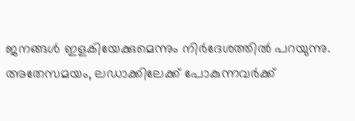ജനങ്ങള്‍ ഇളകിയേക്കുമെന്നും നിര്‍ദേശത്തില്‍ പറയുന്നു. അതേസമയം, ലഡാക്കിലേക്ക് പോകുന്നവര്‍ക്ക്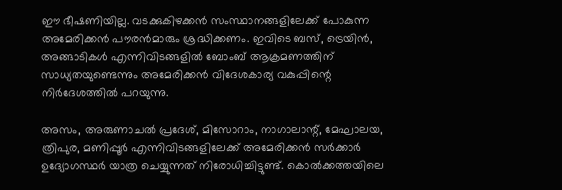ഈ ഭീഷണിയില്ല. വടക്കുകിഴക്കന്‍ സംസ്ഥാനങ്ങളിലേക്ക് പോകുന്ന അമേരിക്കന്‍ പൗരന്‍മാരും ശ്രദ്ധിക്കണം. ഇവിടെ ബസ്, ട്രെയിന്‍, അങ്ങാടികള്‍ എന്നിവിടങ്ങളില്‍ ബോംബ് ആക്രമണത്തിന് സാധ്യതയുണ്ടെന്നും അമേരിക്കന്‍ വിദേശകാര്യ വകുപ്പിന്റെ നിര്‍ദേശത്തില്‍ പറയുന്നു.

അസം, അരുണാചല്‍ പ്രദേശ്, മിസോറാം, നാഗാലാന്റ്, മേഘാലയ, ത്രിപുര, മണിപ്പൂര്‍ എന്നിവിടങ്ങളിലേക്ക് അമേരിക്കന്‍ സര്‍ക്കാര്‍ ഉദ്യോഗസ്ഥര്‍ യാത്ര ചെയ്യുന്നത് നിരോധിച്ചിട്ടുണ്ട്. കൊല്‍ക്കത്തയിലെ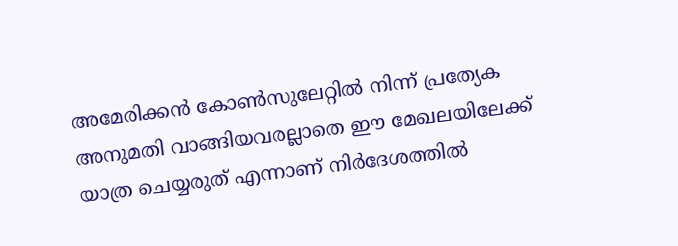അമേരിക്കന്‍ കോണ്‍സുലേറ്റില്‍ നിന്ന് പ്രത്യേക അനുമതി വാങ്ങിയവരല്ലാതെ ഈ മേഖലയിലേക്ക് യാത്ര ചെയ്യരുത് എന്നാണ് നിര്‍ദേശത്തില്‍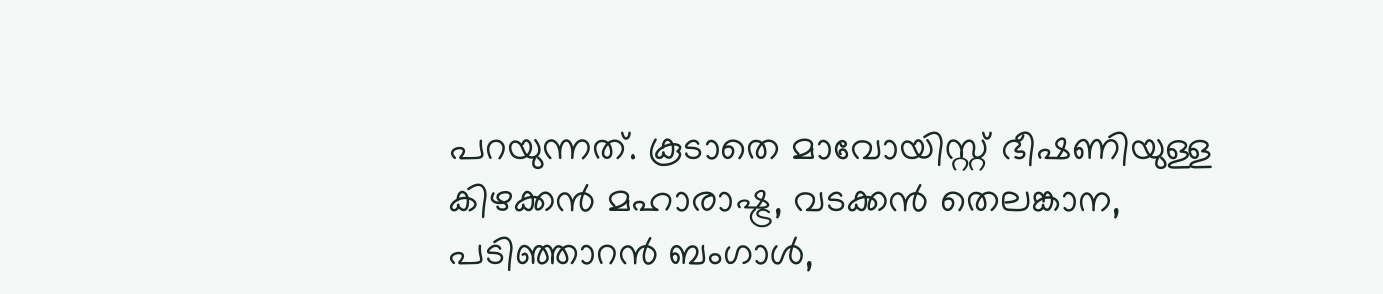പറയുന്നത്. കൂടാതെ മാവോയിസ്റ്റ് ഭീഷണിയുള്ള കിഴക്കന്‍ മഹാരാഷ്ട്ര, വടക്കന്‍ തെലങ്കാന, പടിഞ്ഞാറന്‍ ബംഗാള്‍,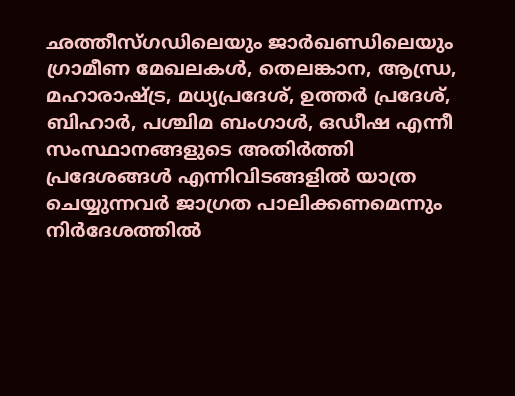ഛത്തീസ്ഗഡിലെയും ജാര്‍ഖണ്ഡിലെയും ഗ്രാമീണ മേഖലകള്‍, തെലങ്കാന, ആന്ധ്ര, മഹാരാഷ്ട്ര, മധ്യപ്രദേശ്, ഉത്തര്‍ പ്രദേശ്, ബിഹാര്‍, പശ്ചിമ ബംഗാള്‍, ഒഡീഷ എന്നീ സംസ്ഥാനങ്ങളുടെ അതിര്‍ത്തി പ്രദേശങ്ങള്‍ എന്നിവിടങ്ങളില്‍ യാത്ര ചെയ്യുന്നവര്‍ ജാഗ്രത പാലിക്കണമെന്നും നിര്‍ദേശത്തില്‍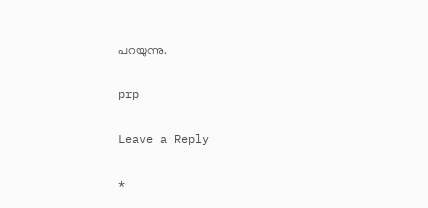പറയുന്നു.

prp

Leave a Reply

*